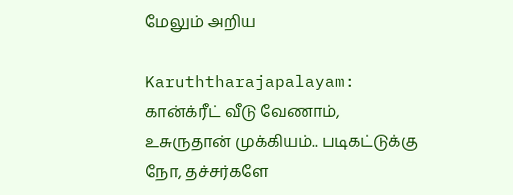மேலும் அறிய

Karuththarajapalayam: கான்க்ரீட் வீடு வேணாம், உசுருதான் முக்கியம்.. படிகட்டுக்கு நோ, தச்சர்களே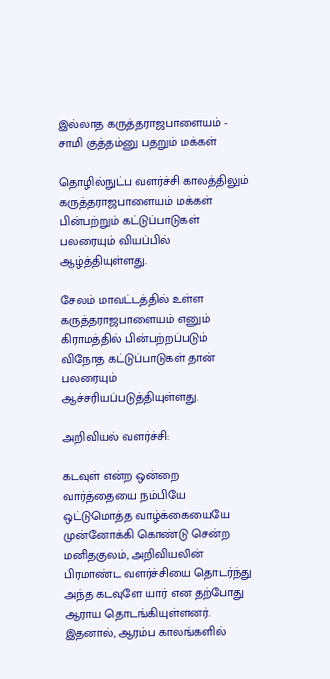இல்லாத கருத்தராஜபாளையம் - சாமி குத்தம்னு பதறும் மக்கள்

தொழில்நுட்ப வளர்ச்சி காலத்திலும் கருத்தராஜபாளையம் மக்கள் பின்பற்றும் கட்டுப்பாடுகள் பலரையும் வியப்பில் ஆழ்த்தியுள்ளது.

சேலம் மாவட்டத்தில் உள்ள கருத்தராஜபாளையம் எனும் கிராமத்தில் பின்பற்றப்படும் விநோத கட்டுப்பாடுகள் தான் பலரையும் ஆச்சரியப்படுத்தியுள்ளது.

அறிவியல் வளர்ச்சி:

கடவுள் என்ற ஒன்றை வார்த்தையை நம்பியே ஒட்டுமொத்த வாழ்க்கையையே முன்னோக்கி கொண்டு சென்ற மனிதகுலம், அறிவியலின் பிரமாண்ட வளர்ச்சியை தொடர்ந்து அந்த கடவுளே யார் என தற்போது ஆராய தொடங்கியுள்ளனர். இதனால், ஆரம்ப காலங்களில்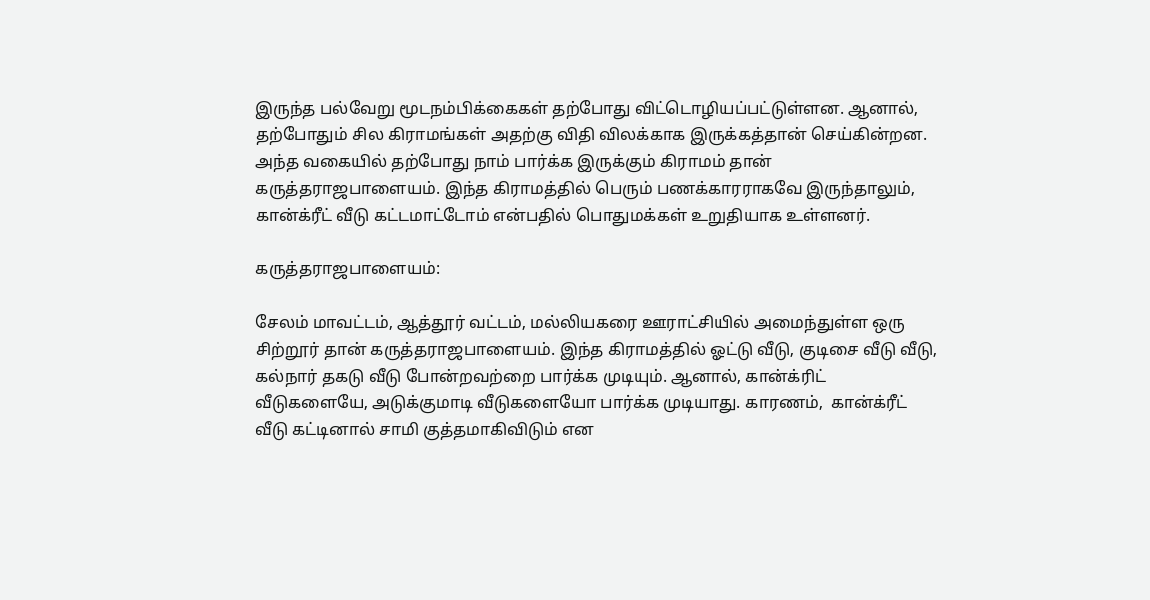இருந்த பல்வேறு மூடநம்பிக்கைகள் தற்போது விட்டொழியப்பட்டுள்ளன. ஆனால், தற்போதும் சில கிராமங்கள் அதற்கு விதி விலக்காக இருக்கத்தான் செய்கின்றன. அந்த வகையில் தற்போது நாம் பார்க்க இருக்கும் கிராமம் தான் கருத்தராஜபாளையம். இந்த கிராமத்தில் பெரும் பணக்காரராகவே இருந்தாலும்,  கான்க்ரீட் வீடு கட்டமாட்டோம் என்பதில் பொதுமக்கள் உறுதியாக உள்ளனர்.

கருத்தராஜபாளையம்:

சேலம் மாவட்டம், ஆத்தூர் வட்டம், மல்லியகரை ஊராட்சியில் அமைந்துள்ள ஒரு சிற்றூர் தான் கருத்தராஜபாளையம். இந்த கிராமத்தில் ஓட்டு வீடு, குடிசை வீடு வீடு, கல்நார் தகடு வீடு போன்றவற்றை பார்க்க முடியும். ஆனால், கான்க்ரிட் வீடுகளையே, அடுக்குமாடி வீடுகளையோ பார்க்க முடியாது. காரணம்,  கான்க்ரீட் வீடு கட்டினால் சாமி குத்தமாகிவிடும் என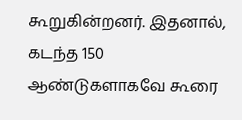கூறுகின்றனர். இதனால், கடந்த 150 ஆண்டுகளாகவே கூரை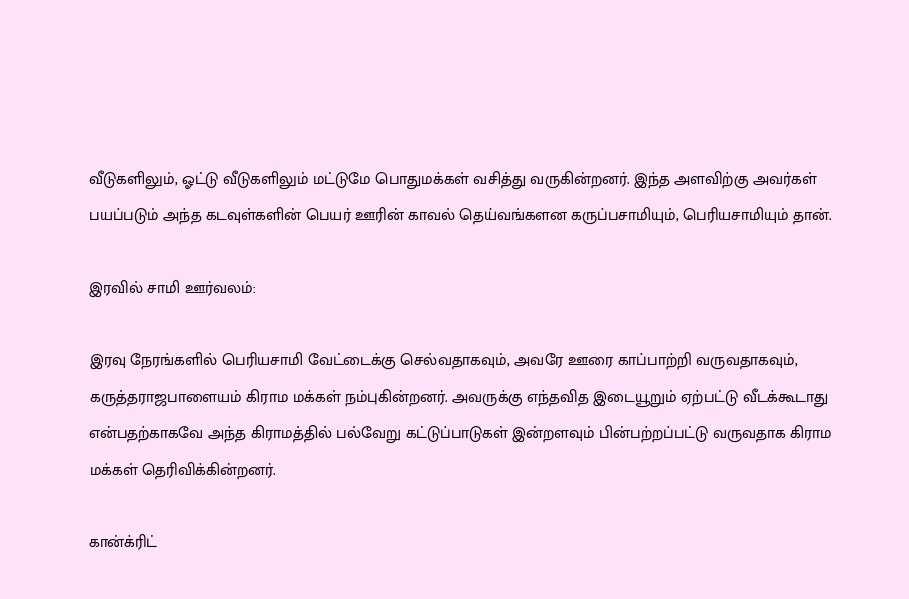வீடுகளிலும், ஓட்டு வீடுகளிலும் மட்டுமே பொதுமக்கள் வசித்து வருகின்றனர். இந்த அளவிற்கு அவர்கள்  பயப்படும் அந்த கடவுள்களின் பெயர் ஊரின் காவல் தெய்வங்களன கருப்பசாமியும், பெரியசாமியும் தான்.

இரவில் சாமி ஊர்வலம்:

இரவு நேரங்களில் பெரியசாமி வேட்டைக்கு செல்வதாகவும், அவரே ஊரை காப்பாற்றி வருவதாகவும், கருத்தராஜபாளையம் கிராம மக்கள் நம்புகின்றனர். அவருக்கு எந்தவித இடையூறும் ஏற்பட்டு வீடக்கூடாது என்பதற்காகவே அந்த கிராமத்தில் பல்வேறு கட்டுப்பாடுகள் இன்றளவும் பின்பற்றப்பட்டு வருவதாக கிராம மக்கள் தெரிவிக்கின்றனர்.

கான்க்ரிட்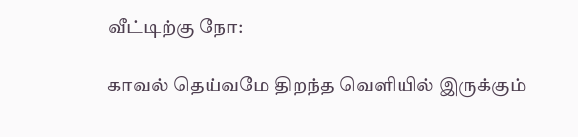வீட்டிற்கு நோ:

காவல் தெய்வமே திறந்த வெளியில் இருக்கும்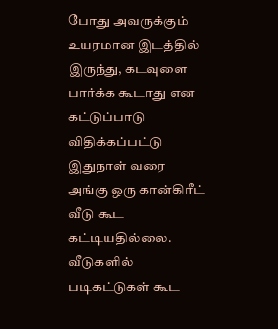போது அவருக்கும் உயரமான இடத்தில் இருந்து, கடவுளை பார்க்க கூடாது என கட்டுப்பாடு விதிக்கப்பட்டு இதுநாள் வரை அங்கு ஒரு கான்கிரீட் வீடு கூட கட்டியதில்லை.  வீடுகளில் படிகட்டுகள் கூட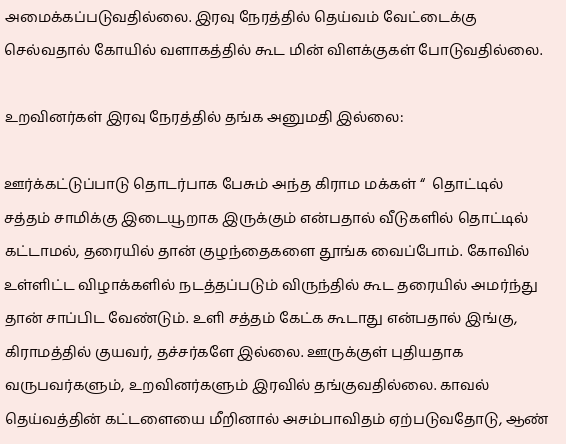அமைக்கப்படுவதில்லை. இரவு நேரத்தில் தெய்வம் வேட்டைக்கு செல்வதால் கோயில் வளாகத்தில் கூட மின் விளக்குகள் போடுவதில்லை.

உறவினர்கள் இரவு நேரத்தில் தங்க அனுமதி இல்லை:

ஊர்க்கட்டுப்பாடு தொடர்பாக பேசும் அந்த கிராம மக்கள் “  தொட்டில் சத்தம் சாமிக்கு இடையூறாக இருக்கும் என்பதால் வீடுகளில் தொட்டில் கட்டாமல், தரையில் தான் குழந்தைகளை தூங்க வைப்போம். கோவில் உள்ளிட்ட விழாக்களில் நடத்தப்படும் விருந்தில் கூட தரையில் அமர்ந்து தான் சாப்பிட வேண்டும். உளி சத்தம் கேட்க கூடாது என்பதால் இங்கு, கிராமத்தில் குயவர், தச்சர்களே இல்லை. ஊருக்குள் புதியதாக வருபவர்களும், உறவினர்களும் இரவில் தங்குவதில்லை. காவல் தெய்வத்தின் கட்டளையை மீறினால் அசம்பாவிதம் ஏற்படுவதோடு, ஆண்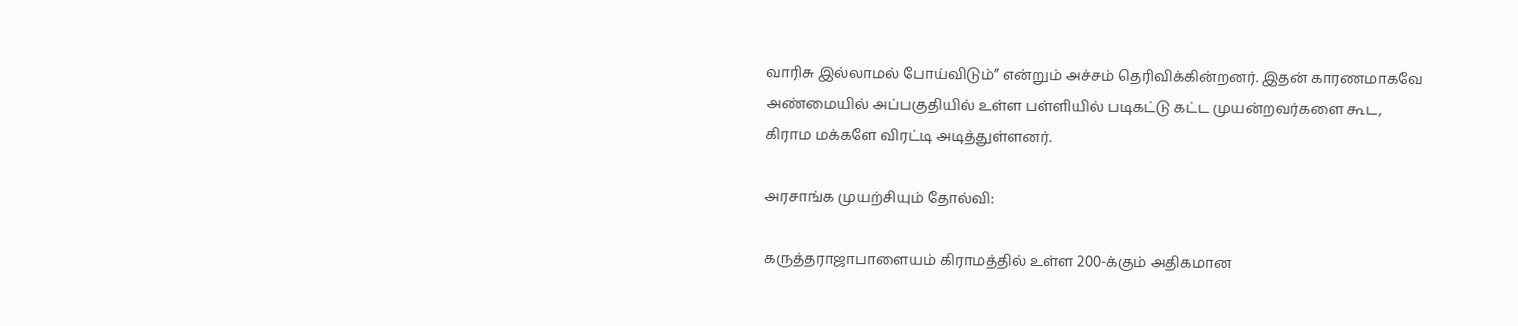வாரிசு இல்லாமல் போய்விடும்” என்றும் அச்சம் தெரிவிக்கின்றனர். இதன் காரணமாகவே அண்மையில் அப்பகுதியில் உள்ள பள்ளியில் படிகட்டு கட்ட முயன்றவர்களை கூட, கிராம மக்களே விரட்டி அடித்துள்ளனர்.

அரசாங்க முயற்சியும் தோல்வி:

கருத்தராஜாபாளையம் கிராமத்தில் உள்ள 200-க்கும் அதிகமான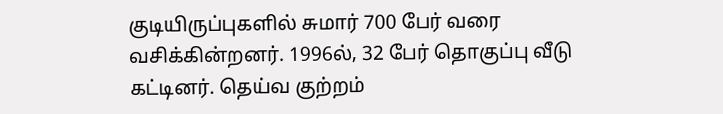குடியிருப்புகளில் சுமார் 700 பேர் வரை வசிக்கின்றனர். 1996ல், 32 பேர் தொகுப்பு வீடு கட்டினர். தெய்வ குற்றம்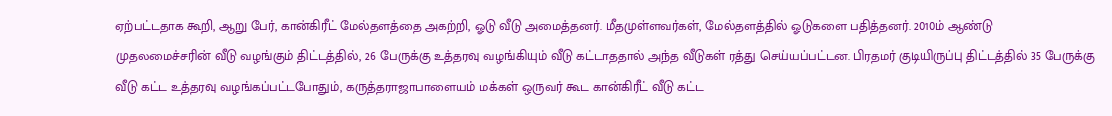ஏற்பட்டதாக கூறி, ஆறு பேர், கான்கிரீட் மேல்தளத்தை அகற்றி, ஓடு வீடு அமைத்தனர். மீதமுள்ளவர்கள், மேல்தளத்தில் ஓடுகளை பதித்தனர். 2010ம் ஆண்டு  முதலமைச்சரின் வீடு வழங்கும் திட்டத்தில், 26 பேருக்கு உத்தரவு வழங்கியும் வீடு கட்டாததால் அந்த வீடுகள் ரத்து செய்யப்பட்டன. பிரதமர் குடியிருப்பு திட்டத்தில் 35 பேருக்கு வீடு கட்ட உத்தரவு வழங்கப்பட்டபோதும், கருத்தராஜாபாளையம் மக்கள் ஒருவர் கூட கான்கிரீட் வீடு கட்ட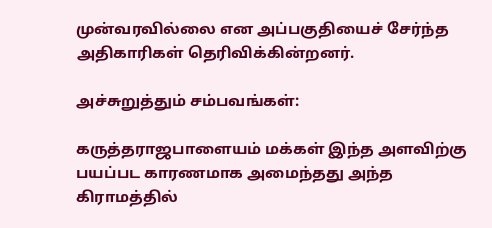முன்வரவில்லை என அப்பகுதியைச் சேர்ந்த அதிகாரிகள் தெரிவிக்கின்றனர்.

அச்சுறுத்தும் சம்பவங்கள்:

கருத்தராஜபாளையம் மக்கள் இந்த அளவிற்கு பயப்பட காரணமாக அமைந்தது அந்த கிராமத்தில்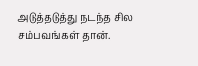அடுத்தடுத்து நடந்த சில சம்பவங்கள் தான்.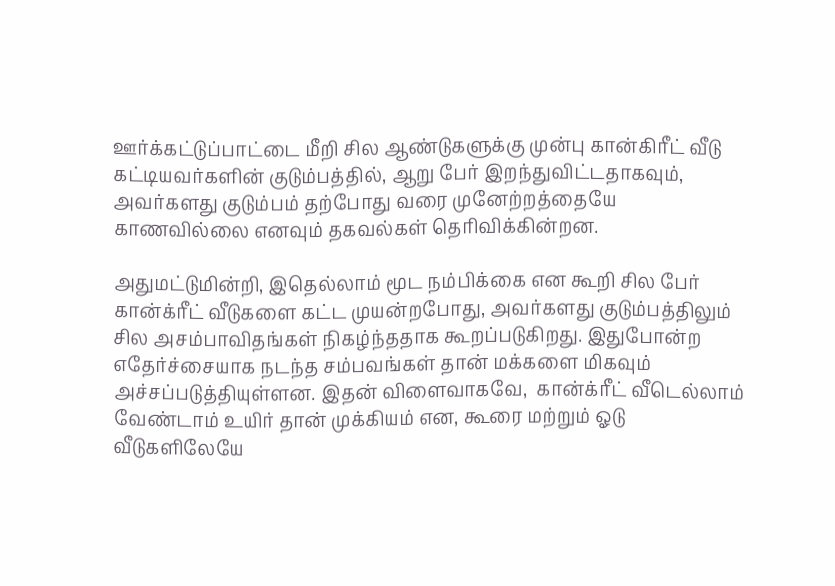ஊர்க்கட்டுப்பாட்டை மீறி சில ஆண்டுகளுக்கு முன்பு கான்கிரீட் வீடு கட்டியவர்களின் குடும்பத்தில், ஆறு பேர் இறந்துவிட்டதாகவும்,  அவர்களது குடும்பம் தற்போது வரை முனேற்றத்தையே காணவில்லை எனவும் தகவல்கள் தெரிவிக்கின்றன.

அதுமட்டுமின்றி, இதெல்லாம் மூட நம்பிக்கை என கூறி சில பேர் கான்க்ரீட் வீடுகளை கட்ட முயன்றபோது, அவர்களது குடும்பத்திலும் சில அசம்பாவிதங்கள் நிகழ்ந்ததாக கூறப்படுகிறது. இதுபோன்ற எதேர்ச்சையாக நடந்த சம்பவங்கள் தான் மக்களை மிகவும் அச்சப்படுத்தியுள்ளன. இதன் விளைவாகவே,  கான்க்ரீட் வீடெல்லாம் வேண்டாம் உயிர் தான் முக்கியம் என, கூரை மற்றும் ஓடு வீடுகளிலேயே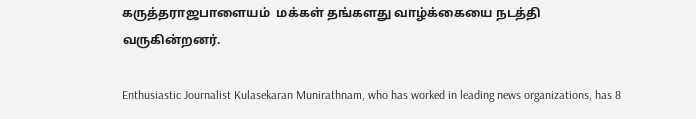கருத்தராஜபாளையம்  மக்கள் தங்களது வாழ்க்கையை நடத்தி வருகின்றனர்.

Enthusiastic Journalist Kulasekaran Munirathnam, who has worked in leading news organizations, has 8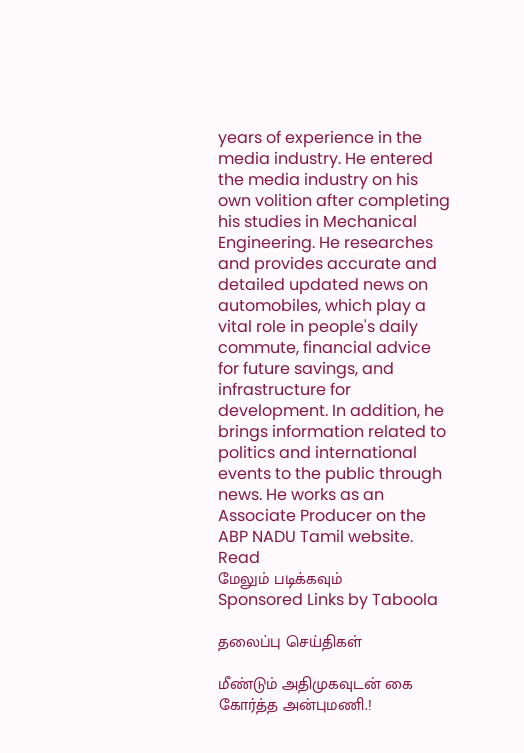years of experience in the media industry. He entered the media industry on his own volition after completing his studies in Mechanical Engineering. He researches and provides accurate and detailed updated news on automobiles, which play a vital role in people's daily commute, financial advice for future savings, and infrastructure for development. In addition, he brings information related to politics and international events to the public through news. He works as an Associate Producer on the ABP NADU Tamil website.
Read
மேலும் படிக்கவும்
Sponsored Links by Taboola

தலைப்பு செய்திகள்

மீண்டும் அதிமுகவுடன் கை கோர்த்த அன்புமணி.!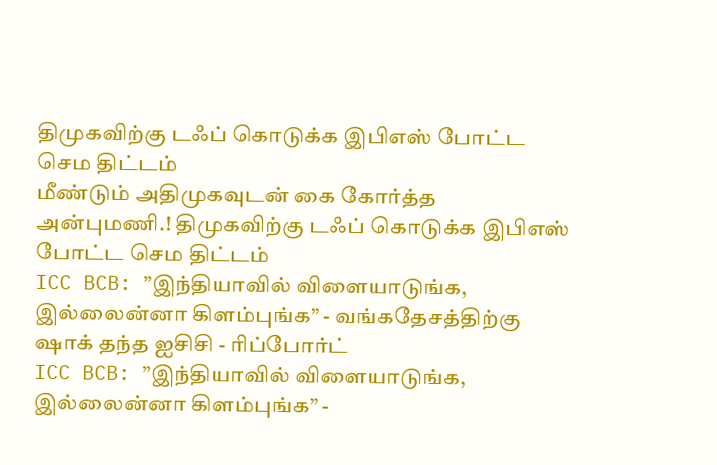திமுகவிற்கு டஃப் கொடுக்க இபிஎஸ் போட்ட செம திட்டம்
மீண்டும் அதிமுகவுடன் கை கோர்த்த அன்புமணி.! திமுகவிற்கு டஃப் கொடுக்க இபிஎஸ் போட்ட செம திட்டம்
ICC BCB: ”இந்தியாவில் விளையாடுங்க, இல்லைன்னா கிளம்புங்க” - வங்கதேசத்திற்கு ஷாக் தந்த ஐசிசி - ரிப்போர்ட்
ICC BCB: ”இந்தியாவில் விளையாடுங்க, இல்லைன்னா கிளம்புங்க” -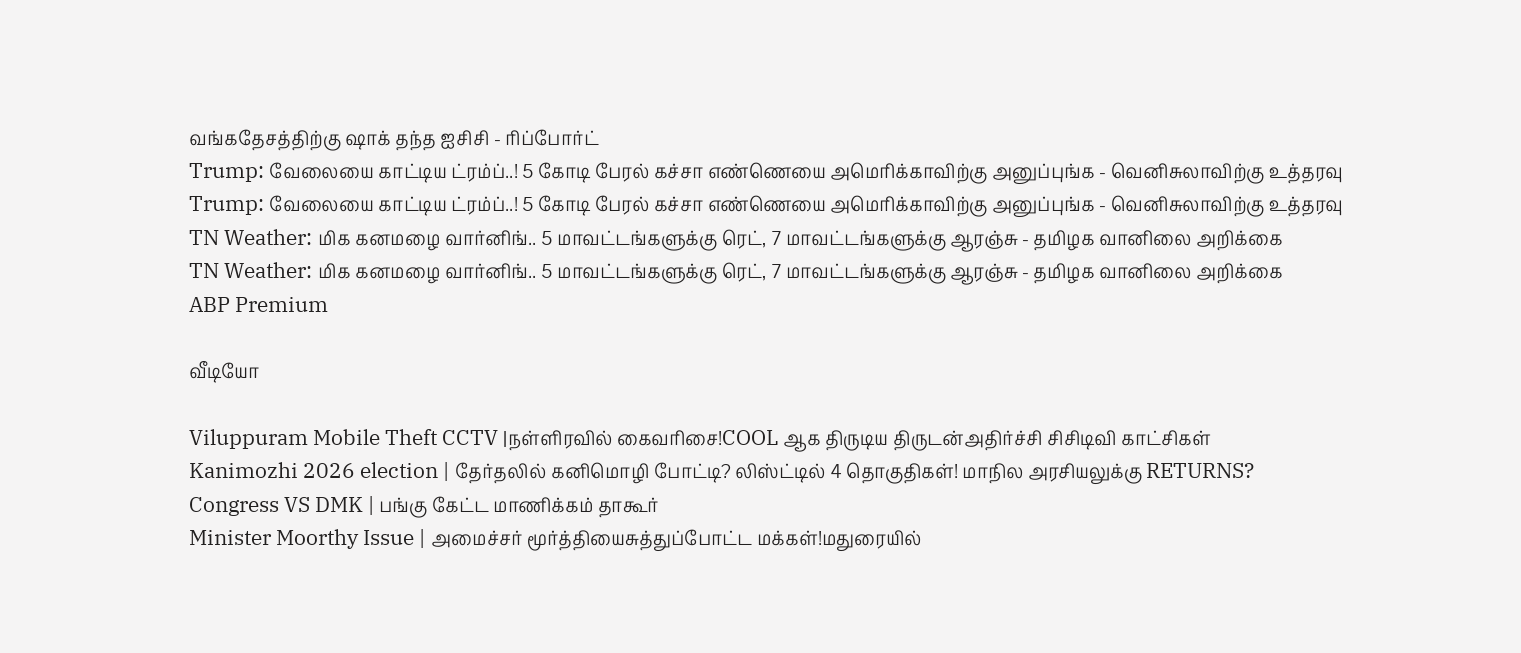வங்கதேசத்திற்கு ஷாக் தந்த ஐசிசி - ரிப்போர்ட்
Trump: வேலையை காட்டிய ட்ரம்ப்..! 5 கோடி பேரல் கச்சா எண்ணெயை அமெரிக்காவிற்கு அனுப்புங்க - வெனிசுலாவிற்கு உத்தரவு
Trump: வேலையை காட்டிய ட்ரம்ப்..! 5 கோடி பேரல் கச்சா எண்ணெயை அமெரிக்காவிற்கு அனுப்புங்க - வெனிசுலாவிற்கு உத்தரவு
TN Weather: மிக கனமழை வார்னிங்.. 5 மாவட்டங்களுக்கு ரெட், 7 மாவட்டங்களுக்கு ஆரஞ்சு - தமிழக வானிலை அறிக்கை
TN Weather: மிக கனமழை வார்னிங்.. 5 மாவட்டங்களுக்கு ரெட், 7 மாவட்டங்களுக்கு ஆரஞ்சு - தமிழக வானிலை அறிக்கை
ABP Premium

வீடியோ

Viluppuram Mobile Theft CCTV |நள்ளிரவில் கைவரிசை!COOL ஆக திருடிய திருடன்அதிர்ச்சி சிசிடிவி காட்சிகள்
Kanimozhi 2026 election | தேர்தலில் கனிமொழி போட்டி? லிஸ்ட்டில் 4 தொகுதிகள்! மாநில அரசியலுக்கு RETURNS?
Congress VS DMK | பங்கு கேட்ட மாணிக்கம் தாகூர்
Minister Moorthy Issue | அமைச்சர் மூர்த்தியைசுத்துப்போட்ட மக்கள்!மதுரையில்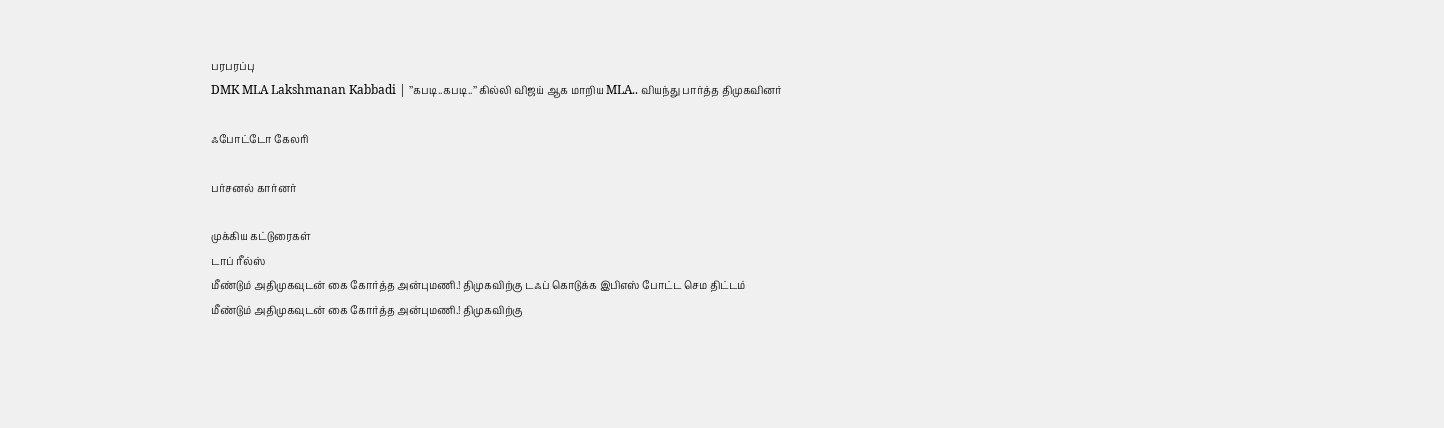பரபரப்பு
DMK MLA Lakshmanan Kabbadi | ’’கபடி..கபடி..’’ கில்லி விஜய் ஆக மாறிய MLA.. வியந்து பார்த்த திமுகவினர்

ஃபோட்டோ கேலரி

பர்சனல் கார்னர்

முக்கிய கட்டுரைகள்
டாப் ரீல்ஸ்
மீண்டும் அதிமுகவுடன் கை கோர்த்த அன்புமணி.! திமுகவிற்கு டஃப் கொடுக்க இபிஎஸ் போட்ட செம திட்டம்
மீண்டும் அதிமுகவுடன் கை கோர்த்த அன்புமணி.! திமுகவிற்கு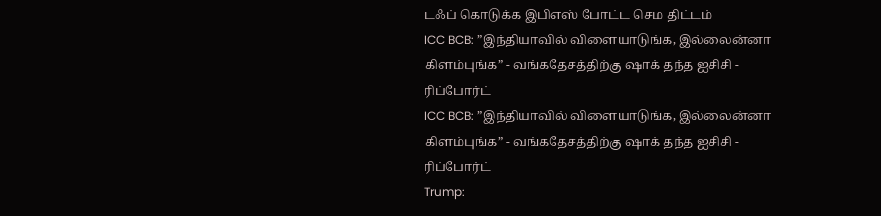டஃப் கொடுக்க இபிஎஸ் போட்ட செம திட்டம்
ICC BCB: ”இந்தியாவில் விளையாடுங்க, இல்லைன்னா கிளம்புங்க” - வங்கதேசத்திற்கு ஷாக் தந்த ஐசிசி - ரிப்போர்ட்
ICC BCB: ”இந்தியாவில் விளையாடுங்க, இல்லைன்னா கிளம்புங்க” - வங்கதேசத்திற்கு ஷாக் தந்த ஐசிசி - ரிப்போர்ட்
Trump: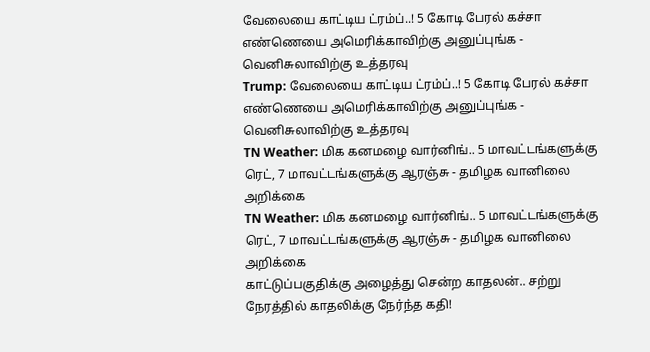வேலையை காட்டிய ட்ரம்ப்..! 5 கோடி பேரல் கச்சா எண்ணெயை அமெரிக்காவிற்கு அனுப்புங்க - வெனிசுலாவிற்கு உத்தரவு
Trump: வேலையை காட்டிய ட்ரம்ப்..! 5 கோடி பேரல் கச்சா எண்ணெயை அமெரிக்காவிற்கு அனுப்புங்க - வெனிசுலாவிற்கு உத்தரவு
TN Weather: மிக கனமழை வார்னிங்.. 5 மாவட்டங்களுக்கு ரெட், 7 மாவட்டங்களுக்கு ஆரஞ்சு - தமிழக வானிலை அறிக்கை
TN Weather: மிக கனமழை வார்னிங்.. 5 மாவட்டங்களுக்கு ரெட், 7 மாவட்டங்களுக்கு ஆரஞ்சு - தமிழக வானிலை அறிக்கை
காட்டுப்பகுதிக்கு அழைத்து சென்ற காதலன்.. சற்று நேரத்தில் காதலிக்கு நேர்ந்த கதி!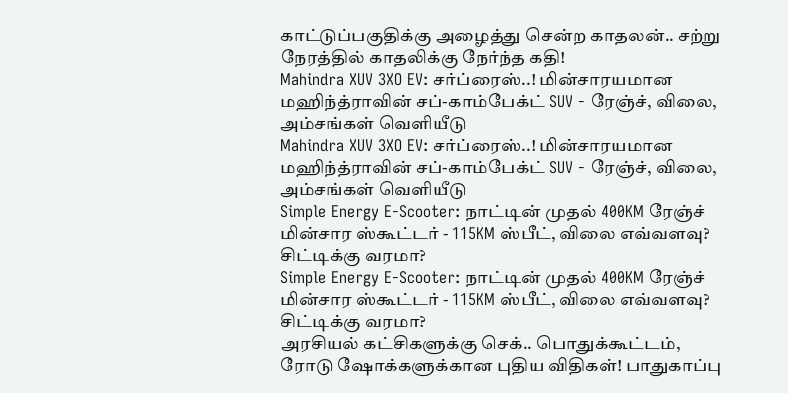காட்டுப்பகுதிக்கு அழைத்து சென்ற காதலன்.. சற்று நேரத்தில் காதலிக்கு நேர்ந்த கதி!
Mahindra XUV 3XO EV: சர்ப்ரைஸ்..! மின்சாரயமான மஹிந்த்ராவின் சப்-காம்பேக்ட் SUV - ரேஞ்ச், விலை, அம்சங்கள் வெளியீடு
Mahindra XUV 3XO EV: சர்ப்ரைஸ்..! மின்சாரயமான மஹிந்த்ராவின் சப்-காம்பேக்ட் SUV - ரேஞ்ச், விலை, அம்சங்கள் வெளியீடு
Simple Energy E-Scooter: நாட்டின் முதல் 400KM ரேஞ்ச் மின்சார ஸ்கூட்டர் - 115KM ஸ்பீட், விலை எவ்வளவு? சிட்டிக்கு வரமா?
Simple Energy E-Scooter: நாட்டின் முதல் 400KM ரேஞ்ச் மின்சார ஸ்கூட்டர் - 115KM ஸ்பீட், விலை எவ்வளவு? சிட்டிக்கு வரமா?
அரசியல் கட்சிகளுக்கு செக்.. பொதுக்கூட்டம், ரோடு ஷோக்களுக்கான புதிய விதிகள்! பாதுகாப்பு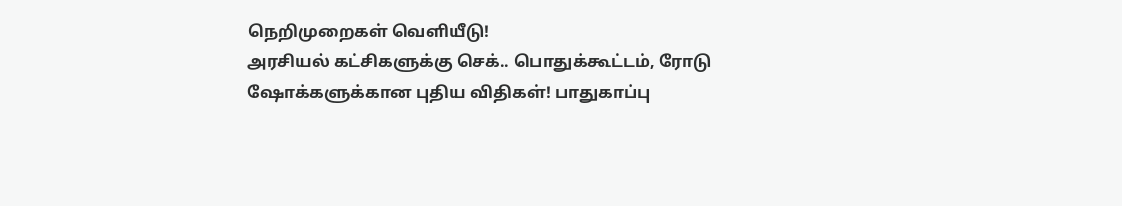நெறிமுறைகள் வெளியீடு!
அரசியல் கட்சிகளுக்கு செக்.. பொதுக்கூட்டம், ரோடு ஷோக்களுக்கான புதிய விதிகள்! பாதுகாப்பு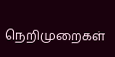நெறிமுறைகள்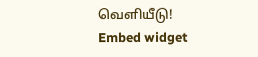வெளியீடு!
Embed widget